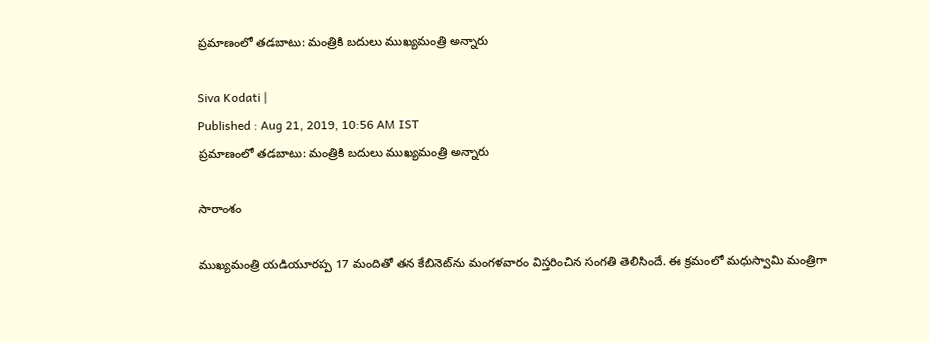ప్రమాణంలో తడబాటు: మంత్రికి బదులు ముఖ్యమంత్రి అన్నారు

Siva Kodati |
Published : Aug 21, 2019, 10:56 AM IST
ప్రమాణంలో తడబాటు: మంత్రికి బదులు ముఖ్యమంత్రి అన్నారు

సారాంశం

ముఖ్యమంత్రి యడియూరప్ప 17 మందితో తన కేబినెట్‌ను మంగళవారం విస్తరించిన సంగతి తెలిసిందే. ఈ క్రమంలో మధుస్వామి మంత్రిగా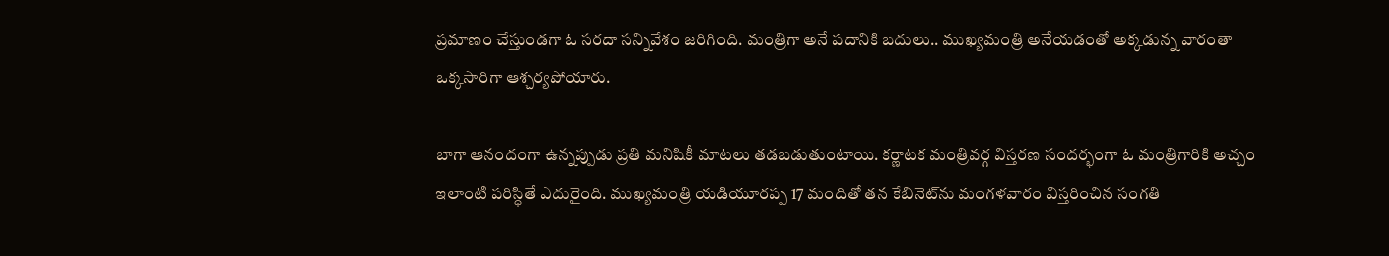ప్రమాణం చేస్తుండగా ఓ సరదా సన్నివేశం జరిగింది. మంత్రిగా అనే పదానికి బదులు.. ముఖ్యమంత్రి అనేయడంతో అక్కడున్న వారంతా ఒక్కసారిగా ఆశ్చర్యపోయారు.

బాగా ఆనందంగా ఉన్నప్పుడు ప్రతి మనిషికీ మాటలు తడబడుతుంటాయి. కర్ణాటక మంత్రివర్గ విస్తరణ సందర్భంగా ఓ మంత్రిగారికి అచ్చం ఇలాంటి పరిస్ధితే ఎదురైంది. ముఖ్యమంత్రి యడియూరప్ప 17 మందితో తన కేబినెట్‌ను మంగళవారం విస్తరించిన సంగతి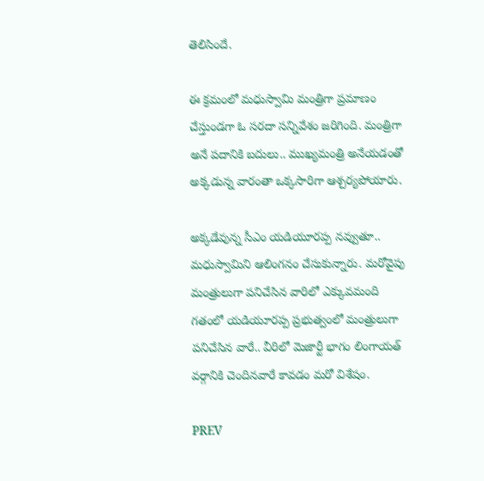తెలిసిందే.

ఈ క్రమంలో మధుస్వామి మంత్రిగా ప్రమాణం చేస్తుండగా ఓ సరదా సన్నివేశం జరిగింది. మంత్రిగా అనే పదానికి బదులు.. ముఖ్యమంత్రి అనేయడంతో అక్కడున్న వారంతా ఒక్కసారిగా ఆశ్చర్యపోయారు.

అక్కడేవున్న సీఎం యడియూరప్ప నవ్వుతూ.. మధుస్వామిని ఆలింగనం చేసుకున్నారు. మరోవైపు మంత్రులుగా పనిచేసిన వారిలో ఎక్కువమంది గతంలో యడియూరప్ప ప్రభుత్వంలో మంత్రులుగా పనిచేసిన వారే.. వీరిలో మెజార్టీ భాగం లింగాయత్ వర్గానికి చెందినవారే కావడం మరో విశేషం.

PREV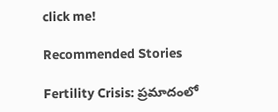click me!

Recommended Stories

Fertility Crisis: ప్రమాదంలో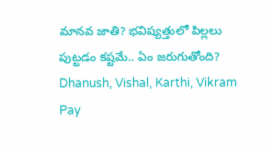మానవ జాతి? భవిష్యత్తులో పిల్లలు పుట్టడం కష్టమే.. ఏం జరుగుతోంది?
Dhanush, Vishal, Karthi, Vikram Pay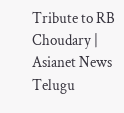Tribute to RB Choudary | Asianet News Telugu